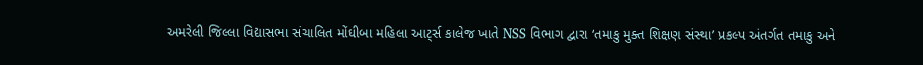અમરેલી જિલ્લા વિદ્યાસભા સંચાલિત મોંઘીબા મહિલા આટ્‌ર્સ કાલેજ ખાતે NSS વિભાગ દ્વારા ‘તમાકુ મુક્ત શિક્ષણ સંસ્થા’ પ્રકલ્પ અંતર્ગત તમાકુ અને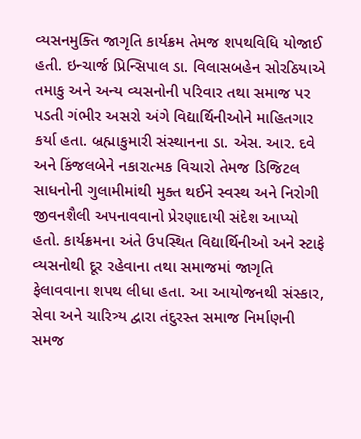વ્યસનમુક્તિ જાગૃતિ કાર્યક્રમ તેમજ શપથવિધિ યોજાઈ હતી. ઇન્ચાર્જ પ્રિન્સિપાલ ડા. વિલાસબહેન સોરઠિયાએ તમાકુ અને અન્ય વ્યસનોની પરિવાર તથા સમાજ પર પડતી ગંભીર અસરો અંગે વિદ્યાર્થિનીઓને માહિતગાર કર્યા હતા. બ્રહ્માકુમારી સંસ્થાનના ડા. એસ. આર. દવે અને કિંજલબેને નકારાત્મક વિચારો તેમજ ડિજિટલ સાધનોની ગુલામીમાંથી મુક્ત થઈને સ્વસ્થ અને નિરોગી જીવનશૈલી અપનાવવાનો પ્રેરણાદાયી સંદેશ આપ્યો હતો. કાર્યક્રમના અંતે ઉપસ્થિત વિદ્યાર્થિનીઓ અને સ્ટાફે વ્યસનોથી દૂર રહેવાના તથા સમાજમાં જાગૃતિ ફેલાવવાના શપથ લીધા હતા. આ આયોજનથી સંસ્કાર, સેવા અને ચારિત્ર્ય દ્વારા તંદુરસ્ત સમાજ નિર્માણની સમજ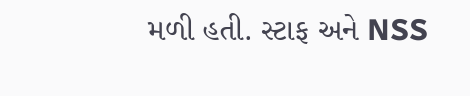મળી હતી. સ્ટાફ અને NSS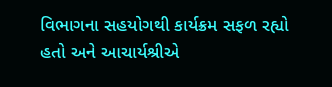વિભાગના સહયોગથી કાર્યક્રમ સફળ રહ્યો હતો અને આચાર્યશ્રીએ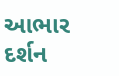આભાર દર્શન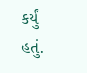કર્યું હતું.